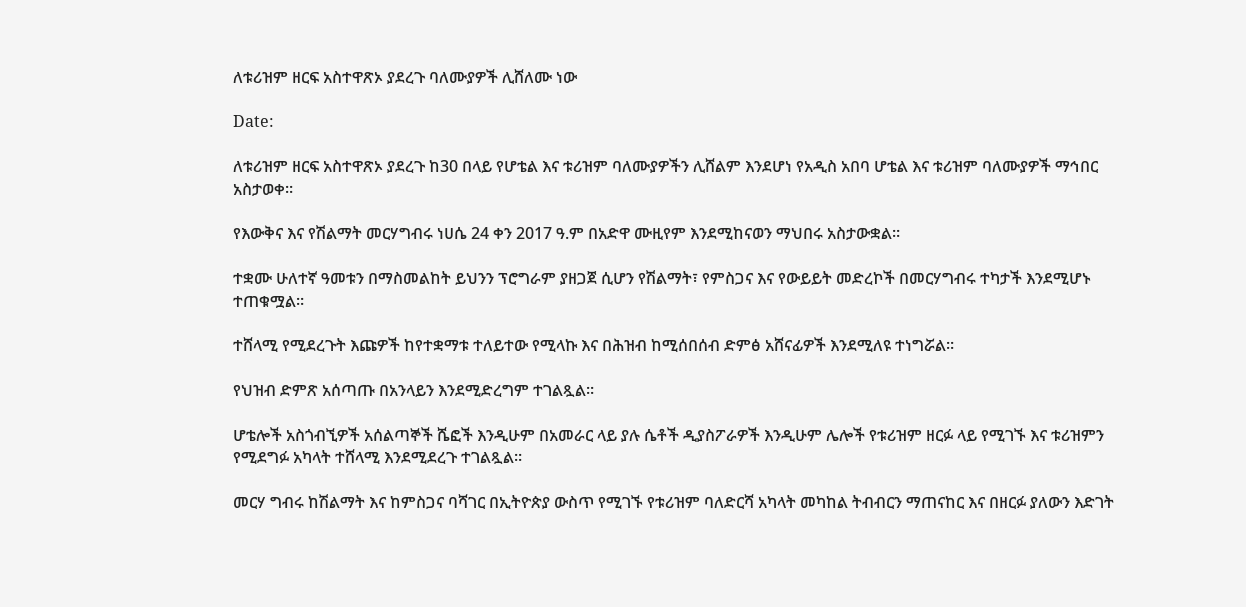ለቱሪዝም ዘርፍ አስተዋጽኦ ያደረጉ ባለሙያዎች ሊሸለሙ ነው

Date:

ለቱሪዝም ዘርፍ አስተዋጽኦ ያደረጉ ከ30 በላይ የሆቴል እና ቱሪዝም ባለሙያዎችን ሊሸልም እንደሆነ የአዲስ አበባ ሆቴል እና ቱሪዝም ባለሙያዎች ማኅበር አስታወቀ።

የእውቅና እና የሽልማት መርሃግብሩ ነሀሴ 24 ቀን 2017 ዓ.ም በአድዋ ሙዚየም እንደሚከናወን ማህበሩ አስታውቋል።

ተቋሙ ሁለተኛ ዓመቱን በማስመልከት ይህንን ፕሮግራም ያዘጋጀ ሲሆን የሽልማት፣ የምስጋና እና የውይይት መድረኮች በመርሃግብሩ ተካታች እንደሚሆኑ ተጠቁሟል።

ተሸላሚ የሚደረጉት እጩዎች ከየተቋማቱ ተለይተው የሚላኩ እና በሕዝብ ከሚሰበሰብ ድምፅ አሸናፊዎች እንደሚለዩ ተነግሯል።

የህዝብ ድምጽ አሰጣጡ በአንላይን እንደሚድረግም ተገልጿል።

ሆቴሎች አስጎብኚዎች አሰልጣኞች ሼፎች እንዲሁም በአመራር ላይ ያሉ ሴቶች ዲያስፖራዎች እንዲሁም ሌሎች የቱሪዝም ዘርፉ ላይ የሚገኙ እና ቱሪዝምን የሚደግፉ አካላት ተሸላሚ እንደሚደረጉ ተገልጿል።

መርሃ ግብሩ ከሽልማት እና ከምስጋና ባሻገር በኢትዮጵያ ውስጥ የሚገኙ የቱሪዝም ባለድርሻ አካላት መካከል ትብብርን ማጠናከር እና በዘርፉ ያለውን እድገት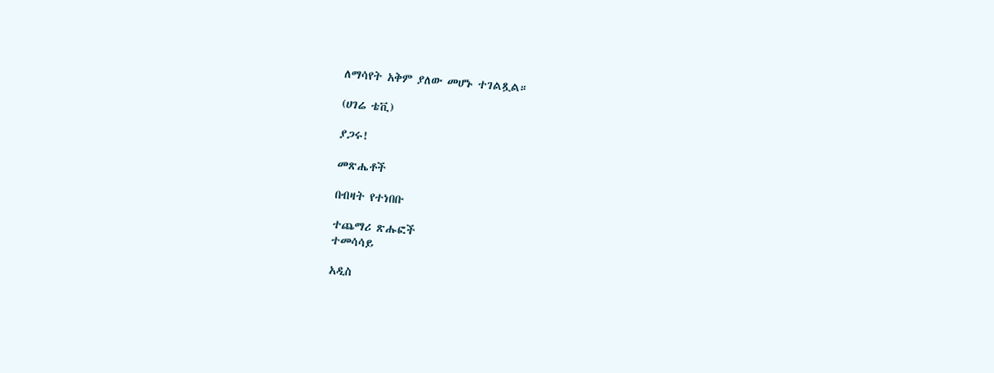ለማሳየት አቅም ያለው መሆኑ ተገልጿል።

(ሀገሬ ቴቪ)

ያጋሩ!

መጽሔቶች

በብዛት የተነበቡ

ተጨማሪ ጽሑፎች
ተመሳሳይ

አዲስ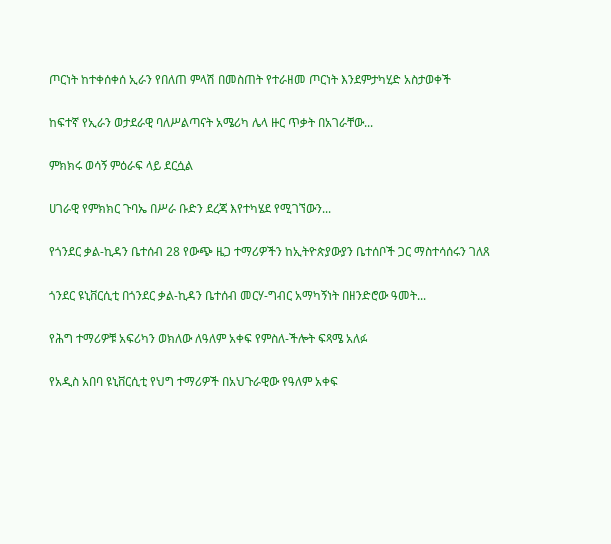ጦርነት ከተቀሰቀሰ ኢራን የበለጠ ምላሽ በመስጠት የተራዘመ ጦርነት እንደምታካሂድ አስታወቀች

ከፍተኛ የኢራን ወታደራዊ ባለሥልጣናት አሜሪካ ሌላ ዙር ጥቃት በአገራቸው...

ምክክሩ ወሳኝ ምዕራፍ ላይ ደርሷል

ሀገራዊ የምክክር ጉባኤ በሥራ ቡድን ደረጃ እየተካሄደ የሚገኘውን...

የጎንደር ቃል-ኪዳን ቤተሰብ 28 የውጭ ዜጋ ተማሪዎችን ከኢትዮጵያውያን ቤተሰቦች ጋር ማስተሳሰሩን ገለጸ

ጎንደር ዩኒቨርሲቲ በጎንደር ቃል-ኪዳን ቤተሰብ መርሃ-ግብር አማካኝነት በዘንድሮው ዓመት...

የሕግ ተማሪዎቹ አፍሪካን ወክለው ለዓለም አቀፍ የምስለ-ችሎት ፍጻሜ አለፉ

የአዲስ አበባ ዩኒቨርሲቲ የህግ ተማሪዎች በአህጉራዊው የዓለም አቀፍ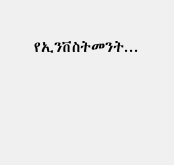የኢንቨስትመንት...